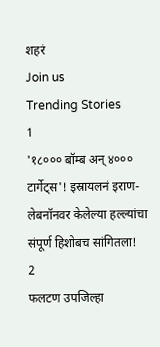शहरं
Join us
Trending Stories
1
'१८००० बॉम्ब अन् ४००० टार्गेट्स'! इस्रायलनं इराण-लेबनॉनवर केलेल्या हल्ल्यांचा संपूर्ण हिशोबच सांगितला!
2
फलटण उपजिल्हा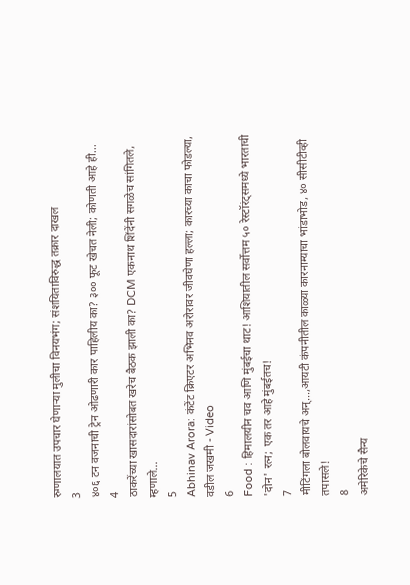रुग्णालयात उपचार घेणाऱ्या मुलीचा विनयभंग; संशयिताविरुद्ध तक्रार दाखल
3
४०६ टन वजनाची ट्रेन ओढणारी कार पाहिलीय का? ३०० फूट खेचत नेली; कोणती आहे ही...
4
ठाकरेंच्या खासदारांसोबत खरेच बैठक झाली का? DCM एकनाथ शिंदेंनी सगळेच सांगितले, म्हणाले...
5
Abhinav Arora: कंटेंट क्रिएटर अभिनव अरोरावर जीवघेणा हल्ला; कारच्या काचा फोडल्या, वडील जखमी - Video
6
Food : हिमालयीन चव आणि मुंबईचा थाट! आशियातील सर्वोत्तम ५० रेस्टॉरंट्समध्ये भारताची 'दोन' रत्न; एक तर आहे मुंबईतच!
7
मीटिंगला बोलवायचे अन्...,आयटी कंपनीतील काळ्या कारनाम्याचा भांडाभोड, ४० सीसीटीव्ही तपासले!
8
अमेरिकेचे सैन्य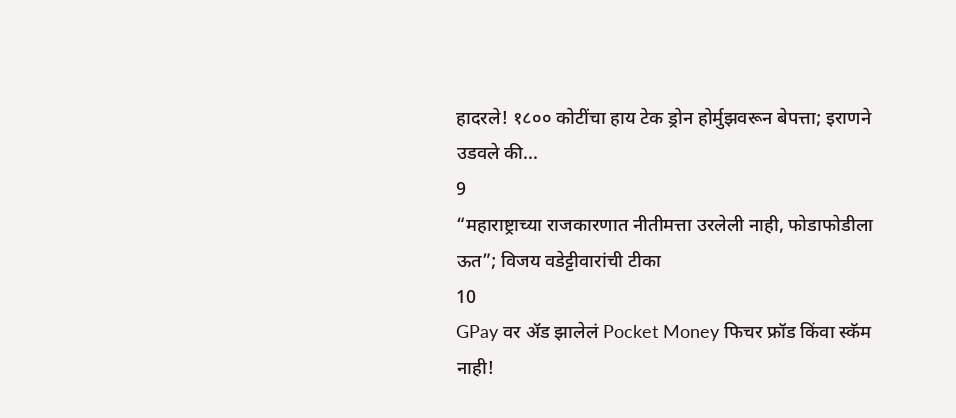हादरले! १८०० कोटींचा हाय टेक ड्रोन होर्मुझवरून बेपत्ता; इराणने उडवले की...
9
“महाराष्ट्राच्या राजकारणात नीतीमत्ता उरलेली नाही, फोडाफोडीला ऊत”; विजय वडेट्टीवारांची टीका
10
GPay वर ॲड झालेलं Pocket Money फिचर फ्रॉड किंवा स्कॅम नाही!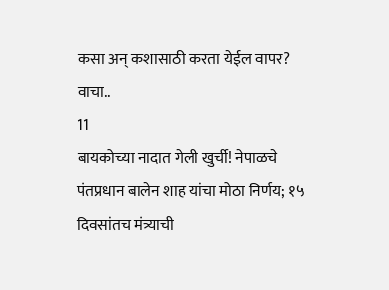कसा अन् कशासाठी करता येईल वापर? वाचा..
11
बायकोच्या नादात गेली खुर्ची! नेपाळचे पंतप्रधान बालेन शाह यांचा मोठा निर्णय; १५ दिवसांतच मंत्र्याची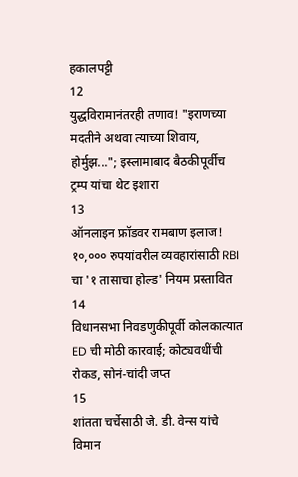हकालपट्टी
12
युद्धविरामानंतरही तणाव! "इराणच्या मदतीने अथवा त्याच्या शिवाय, होर्मुझ..."; इस्लामाबाद बैठकीपूर्वीच ट्रम्प यांचा थेट इशारा
13
ऑनलाइन फ्रॉडवर रामबाण इलाज! १०,००० रुपयांवरील व्यवहारांसाठी RBI चा '१ तासाचा होल्ड' नियम प्रस्तावित
14
विधानसभा निवडणुकीपूर्वी कोलकात्यात ED ची मोठी कारवाई; कोट्यवधींची रोकड, सोनं-चांदी जप्त
15
शांतता चर्चेसाठी जे. डी. वेन्स यांचे विमान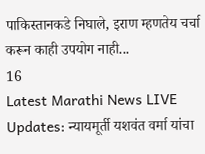पाकिस्तानकडे निघाले, इराण म्हणतेय चर्चा करून काही उपयोग नाही...
16
Latest Marathi News LIVE Updates: न्यायमूर्ती यशवंत वर्मा यांचा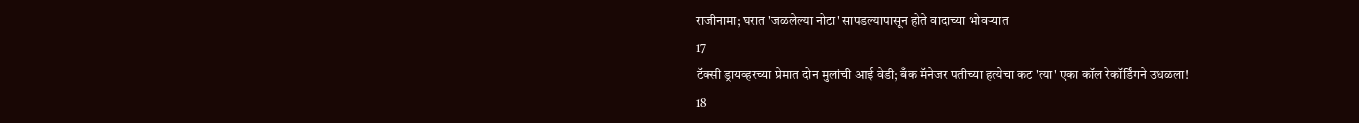राजीनामा; घरात 'जळलेल्या नोटा' सापडल्यापासून होते वादाच्या भोवऱ्यात
17
टॅक्सी ड्रायव्हरच्या प्रेमात दोन मुलांची आई वेडी; बँक मॅनेजर पतीच्या हत्येचा कट 'त्या' एका कॉल रेकॉर्डिंगने उधळला!
18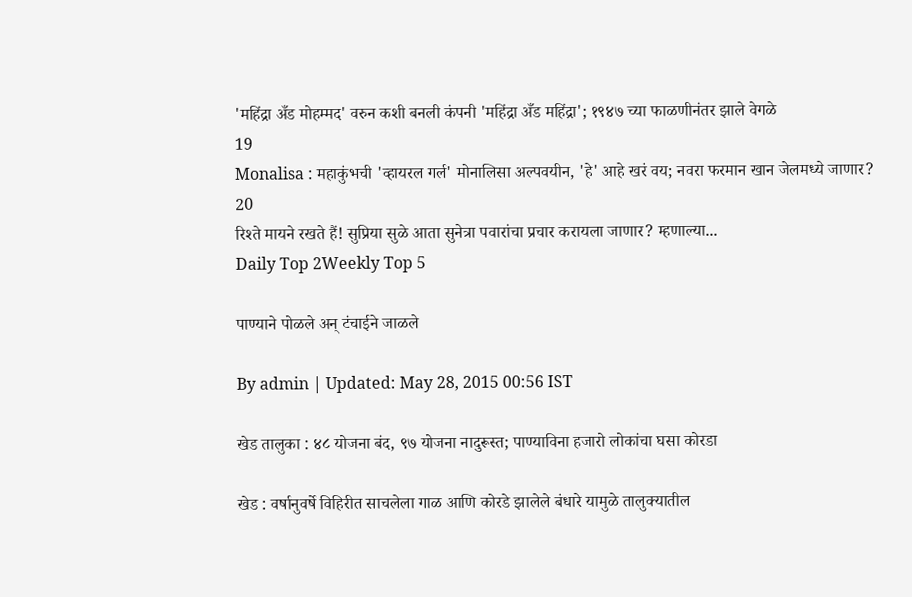'महिंद्रा अँड मोहम्मद' वरुन कशी बनली कंपनी 'महिंद्रा अँड महिंद्रा'; १९४७ च्या फाळणीनंतर झाले वेगळे
19
Monalisa : महाकुंभची 'व्हायरल गर्ल' मोनालिसा अल्पवयीन, 'हे' आहे खरं वय; नवरा फरमान खान जेलमध्ये जाणार?
20
रिश्ते मायने रखते हैं! सुप्रिया सुळे आता सुनेत्रा पवारांचा प्रचार करायला जाणार? म्हणाल्या...
Daily Top 2Weekly Top 5

पाण्याने पोळले अन् टंचाईने जाळले

By admin | Updated: May 28, 2015 00:56 IST

खेड तालुका : ४८ योजना बंद, ९७ योजना नादुरूस्त; पाण्याविना हजारो लोकांचा घसा कोरडा

खेड : वर्षानुवर्षे विहिरीत साचलेला गाळ आणि कोरडे झालेले बंधारे यामुळे तालुक्यातील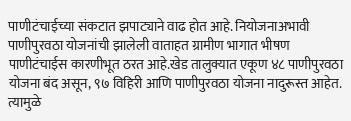पाणीटंचाईच्या संकटात झपाट्याने वाढ होत आहे. नियोजनाअभावी पाणीपुरवठा योजनांची झालेली वाताहत ग्रामीण भागात भीषण पाणीटंचाईस कारणीभूत ठरत आहे.खेड तालुक्यात एकूण ४८ पाणीपुरवठा योजना बंद असून, ९७ विहिरी आणि पाणीपुरवठा योजना नादुरूस्त आहेत. त्यामुळे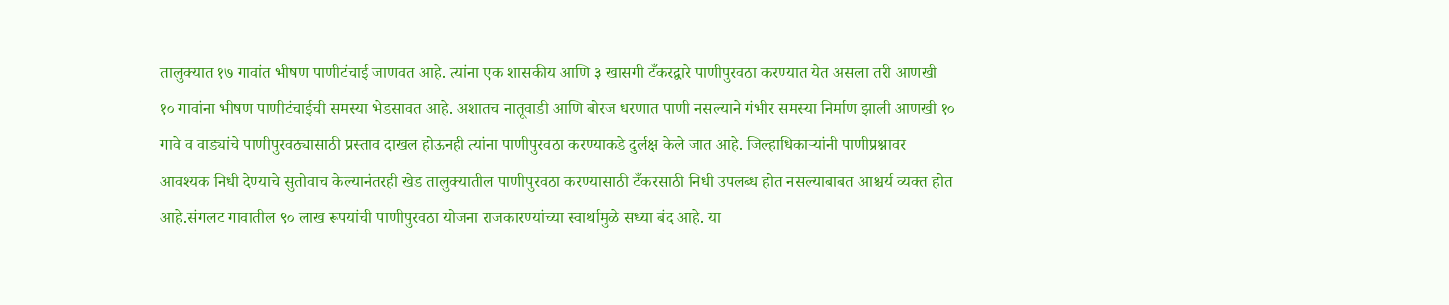तालुक्यात १७ गावांत भीषण पाणीटंचाई जाणवत आहे. त्यांना एक शासकीय आणि ३ खासगी टँकरद्वारे पाणीपुरवठा करण्यात येत असला तरी आणखी १० गावांना भीषण पाणीटंचाईची समस्या भेडसावत आहे. अशातच नातूवाडी आणि बोरज धरणात पाणी नसल्याने गंभीर समस्या निर्माण झाली आणखी १० गावे व वाड्यांचे पाणीपुरवठ्यासाठी प्रस्ताव दाखल होऊनही त्यांना पाणीपुरवठा करण्याकडे दुर्लक्ष केले जात आहे. जिल्हाधिकाऱ्यांनी पाणीप्रश्नावर आवश्यक निधी देण्याचे सुतोवाच केल्यानंतरही खेड तालुक्यातील पाणीपुरवठा करण्यासाठी टँकरसाठी निधी उपलब्ध होत नसल्याबाबत आश्चर्य व्यक्त होत आहे.संगलट गावातील ९० लाख रूपयांची पाणीपुरवठा योजना राजकारण्यांच्या स्वार्थामुळे सध्या बंद आहे. या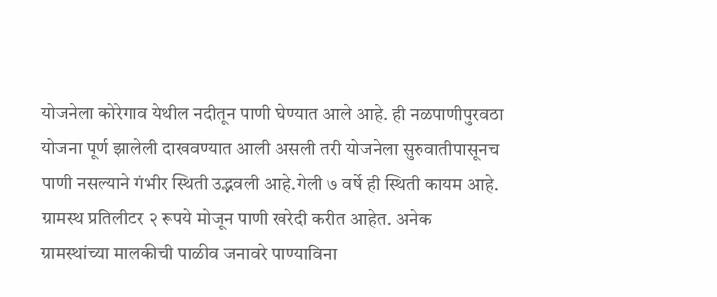योजनेला कोरेगाव येथील नदीतून पाणी घेण्यात आले आहे. ही नळपाणीपुरवठा योजना पूर्ण झालेली दाखवण्यात आली असली तरी योजनेला सुरुवातीपासूनच पाणी नसल्याने गंभीर स्थिती उद्भवली आहे.गेली ७ वर्षे ही स्थिती कायम आहे. ग्रामस्थ प्रतिलीटर २ रूपये मोजून पाणी खरेदी करीत आहेत. अनेक ग्रामस्थांच्या मालकीची पाळीव जनावरे पाण्याविना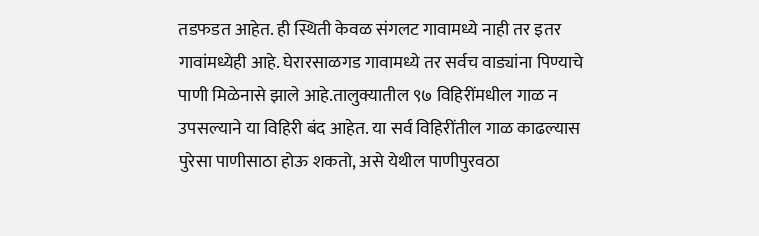तडफडत आहेत. ही स्थिती केवळ संगलट गावामध्ये नाही तर इतर गावांमध्येही आहे. घेरारसाळगड गावामध्ये तर सर्वच वाड्यांना पिण्याचे पाणी मिळेनासे झाले आहे.तालुक्यातील ९७ विहिरींमधील गाळ न उपसल्याने या विहिरी बंद आहेत. या सर्व विहिरींतील गाळ काढल्यास पुरेसा पाणीसाठा होऊ शकतो, असे येथील पाणीपुरवठा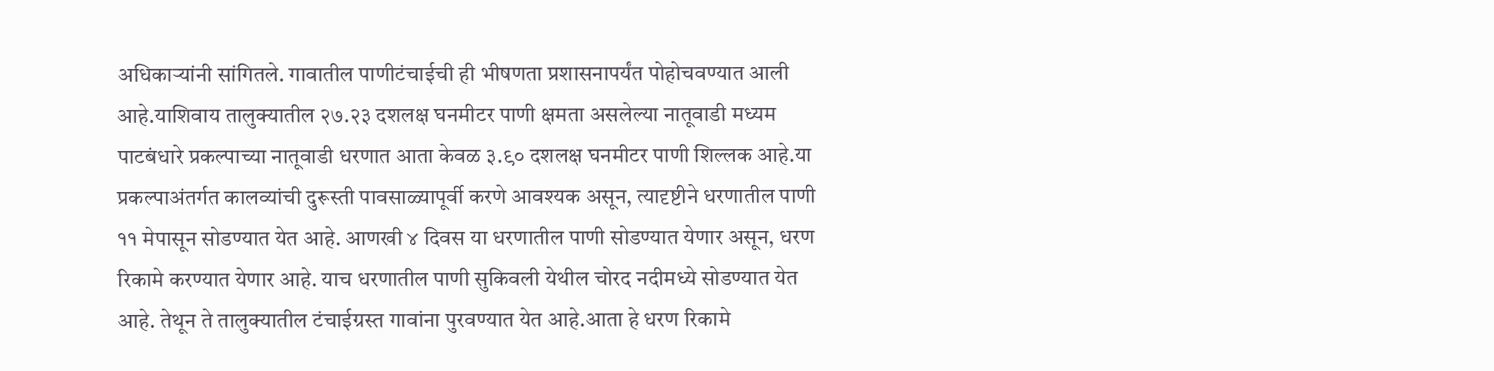अधिकाऱ्यांनी सांगितले. गावातील पाणीटंचाईची ही भीषणता प्रशासनापर्यंत पोहोचवण्यात आली आहे.याशिवाय तालुक्यातील २७.२३ दशलक्ष घनमीटर पाणी क्षमता असलेल्या नातूवाडी मध्यम पाटबंधारे प्रकल्पाच्या नातूवाडी धरणात आता केवळ ३.९० दशलक्ष घनमीटर पाणी शिल्लक आहे.या प्रकल्पाअंतर्गत कालव्यांची दुरूस्ती पावसाळ्यापूर्वी करणे आवश्यक असून, त्यादृष्टीने धरणातील पाणी ११ मेपासून सोडण्यात येत आहे. आणखी ४ दिवस या धरणातील पाणी सोडण्यात येणार असून, धरण रिकामे करण्यात येणार आहे. याच धरणातील पाणी सुकिवली येथील चोरद नदीमध्ये सोडण्यात येत आहे. तेथून ते तालुक्यातील टंचाईग्रस्त गावांना पुरवण्यात येत आहे.आता हे धरण रिकामे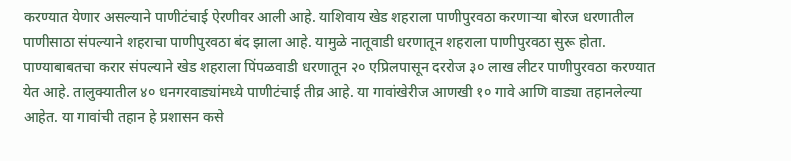करण्यात येणार असल्याने पाणीटंचाई ऐरणीवर आली आहे. याशिवाय खेड शहराला पाणीपुरवठा करणाऱ्या बोरज धरणातील पाणीसाठा संपल्याने शहराचा पाणीपुरवठा बंद झाला आहे. यामुळे नातूवाडी धरणातून शहराला पाणीपुरवठा सुरू होता. पाण्याबाबतचा करार संपल्याने खेड शहराला पिंपळवाडी धरणातून २० एप्रिलपासून दररोज ३० लाख लीटर पाणीपुरवठा करण्यात येत आहे. तालुक्यातील ४० धनगरवाड्यांमध्ये पाणीटंचाई तीव्र आहे. या गावांखेरीज आणखी १० गावे आणि वाड्या तहानलेल्या आहेत. या गावांची तहान हे प्रशासन कसे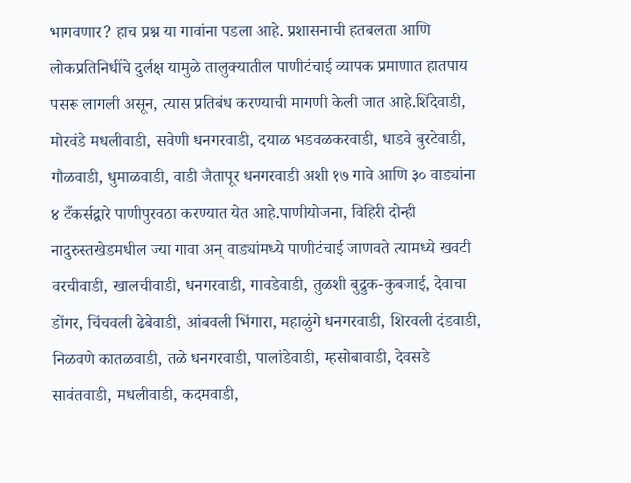भागवणार? हाच प्रश्न या गावांना पडला आहे. प्रशासनाची हतबलता आणि लोकप्रतिनिधींचे दुर्लक्ष यामुळे तालुक्यातील पाणीटंचाई व्यापक प्रमाणात हातपाय पसरू लागली असून, त्यास प्रतिबंध करण्याची मागणी केली जात आहे.शिंदेवाडी, मोरवंडे मधलीवाडी, सवेणी धनगरवाडी, दयाळ भडवळकरवाडी, धाडवे बुरटेवाडी, गौळवाडी, धुमाळवाडी, वाडी जैतापूर धनगरवाडी अशी १७ गावे आणि ३० वाड्यांना ४ टँकर्सद्वारे पाणीपुरवठा करण्यात येत आहे.पाणीयोजना, विहिरी दोन्ही नादुरुस्तखेडमधील ज्या गावा अन् वाड्यांमध्ये पाणीटंचाई जाणवते त्यामध्ये खवटी वरचीवाडी, खालचीवाडी, धनगरवाडी, गावडेवाडी, तुळशी बुद्रुक-कुबजाई, देवाचा डोंगर, चिंचवली ढेबेवाडी, आंबवली भिंगारा, महाळुंगे धनगरवाडी, शिरवली दंडवाडी, निळवणे कातळवाडी, तळे धनगरवाडी, पालांडेवाडी, म्हसोबावाडी, देवसडे सावंतवाडी, मधलीवाडी, कदमवाडी,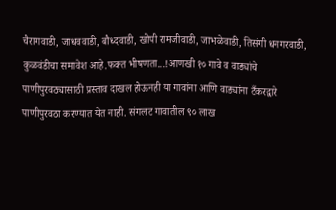चैरागवाडी, जाधववाडी, बौध्दवाडी, खोपी रामजीवाडी, जाभळेवाडी, तिसंगी धनगरवाडी, कुळवंडीचा समावेश आहे.फक्त भीषणता...!आणखी १० गावे व वाड्यांचे पाणीपुरवठ्यासाठी प्रस्ताव दाखल होऊनही या गावांना आणि वाड्यांना टँकरद्वारे पाणीपुरवठा करण्यात येत नाही. संगलट गावातील ९० लाख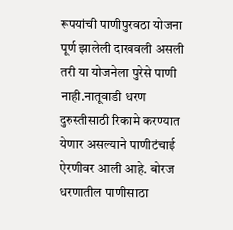रूपयांची पाणीपुरवठा योजना पूर्ण झालेली दाखवली असली तरी या योजनेला पुरेसे पाणी नाही.नातूवाडी धरण दुरुस्तीसाठी रिकामे करण्यात येणार असल्याने पाणीटंचाई ऐरणीवर आली आहे. बोरज धरणातील पाणीसाठा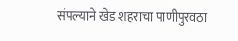संपल्याने खेड शहराचा पाणीपुरवठा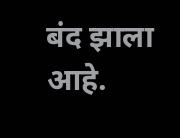बंद झाला आहे.